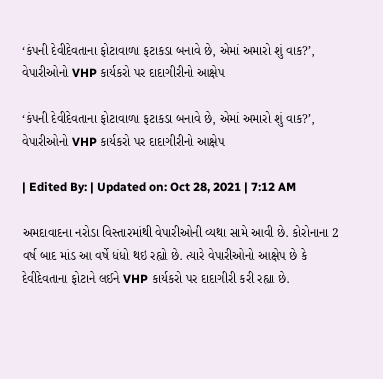‘કંપની દેવીદેવતાના ફોટાવાળા ફટાકડા બનાવે છે, એમાં અમારો શું વાક?’, વેપારીઓનો VHP કાર્યકરો પર દાદાગીરીનો આક્ષેપ

‘કંપની દેવીદેવતાના ફોટાવાળા ફટાકડા બનાવે છે, એમાં અમારો શું વાક?’, વેપારીઓનો VHP કાર્યકરો પર દાદાગીરીનો આક્ષેપ

| Edited By: | Updated on: Oct 28, 2021 | 7:12 AM

અમદાવાદના નરોડા વિસ્તારમાંથી વેપારીઓની વ્યથા સામે આવી છે. કોરોનાના 2 વર્ષ બાદ માંડ આ વર્ષે ધંધો થઇ રહ્યો છે. ત્યારે વેપારીઓનો આક્ષેપ છે કે દેવીદેવતાના ફોટાને લઈને VHP કાર્યકરો પર દાદાગીરી કરી રહ્યા છે.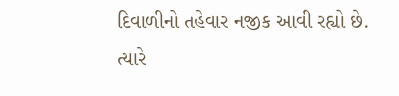દિવાળીનો તહેવાર નજીક આવી રહ્યો છે. ત્યારે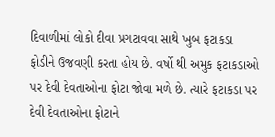દિવાળીમાં લોકો દીવા પ્રગટાવવા સાથે ખુબ ફટાકડા ફોડીને ઉજવણી કરતા હોય છે. વર્ષો થી અમુક ફટાકડાઓ પર દેવી દેવતાઓના ફોટા જોવા મળે છે. ત્યારે ફટાકડા પર દેવી દેવતાઓના ફોટાને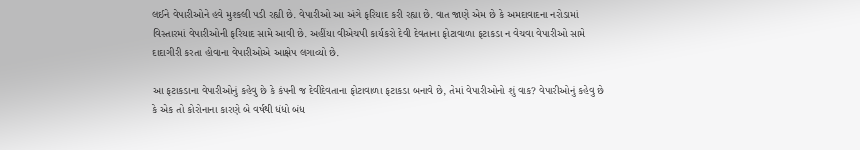લઈને વેપારીઓને હવે મુશ્કલી પડી રહ્યી છે. વેપારીઓ આ અંગે ફરિયાદ કરી રહ્યા છે. વાત જાણે એમ છે કે અમદાવાદના નરોડામાં વિસ્તારમાં વેપારીઓની ફરિયાદ સામે આવી છે. અહીંયા વીએચપી કાર્યકરો દેવી દેવતાના ફોટાવાળા ફટાકડા ન વેચવા વેપારીઓ સામે દાદાગીરી કરતા હોવાના વેપારીઓએ આક્ષેપ લગાવ્યો છે.

આ ફટાકડાના વેપારીઓનું કહેવુ છે કે કંપની જ દેવીદેવતાના ફોટાવાળા ફટાકડા બનાવે છે, તેમાં વેપારીઓનો શું વાક? વેપારીઓનું કહેવુ છે કે એક તો કોરોનાના કારણે બે વર્ષથી ધંધો બંધ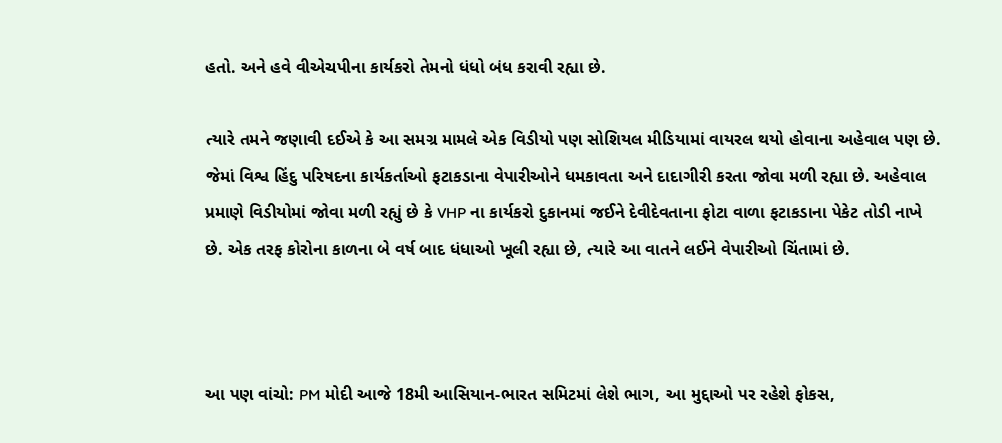હતો. અને હવે વીએચપીના કાર્યકરો તેમનો ધંધો બંધ કરાવી રહ્યા છે.

ત્યારે તમને જણાવી દઈએ કે આ સમગ્ર મામલે એક વિડીયો પણ સોશિયલ મીડિયામાં વાયરલ થયો હોવાના અહેવાલ પણ છે. જેમાં વિશ્વ હિંદુ પરિષદના કાર્યકર્તાઓ ફટાકડાના વેપારીઓને ધમકાવતા અને દાદાગીરી કરતા જોવા મળી રહ્યા છે. અહેવાલ પ્રમાણે વિડીયોમાં જોવા મળી રહ્યું છે કે VHP ના કાર્યકરો દુકાનમાં જઈને દેવીદેવતાના ફોટા વાળા ફટાકડાના પેકેટ તોડી નાખે છે. એક તરફ કોરોના કાળના બે વર્ષ બાદ ધંધાઓ ખૂલી રહ્યા છે, ત્યારે આ વાતને લઈને વેપારીઓ ચિંતામાં છે.



આ પણ વાંચો: PM મોદી આજે 18મી આસિયાન-ભારત સમિટમાં લેશે ભાગ, આ મુદ્દાઓ પર રહેશે ફોકસ,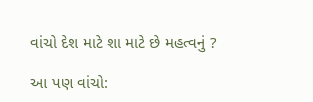વાંચો દેશ માટે શા માટે છે મહત્વનું ?

આ પણ વાંચો: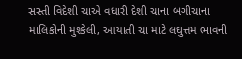સસ્તી વિદેશી ચાએ વધારી દેશી ચાના બગીચાના માલિકોની મુશ્કેલી, આયાતી ચા માટે લઘુત્તમ ભાવની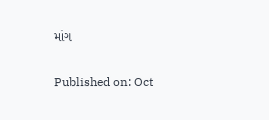માંગ

Published on: Oct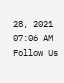28, 2021 07:06 AM
Follow Us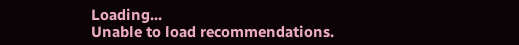Loading...
Unable to load recommendations.